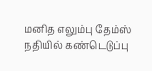மனித எலும்பு தேம்ஸ் நதியில் கண்டெடுப்பு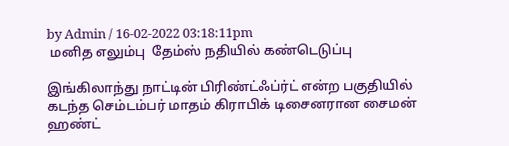by Admin / 16-02-2022 03:18:11pm
 மனித எலும்பு  தேம்ஸ் நதியில் கண்டெடுப்பு

இங்கிலாந்து நாட்டின் பிரிண்ட்ஃப்ர்ட் என்ற பகுதியில் கடந்த செம்டம்பர் மாதம் கிராபிக் டிசைனரான சைமன் ஹண்ட்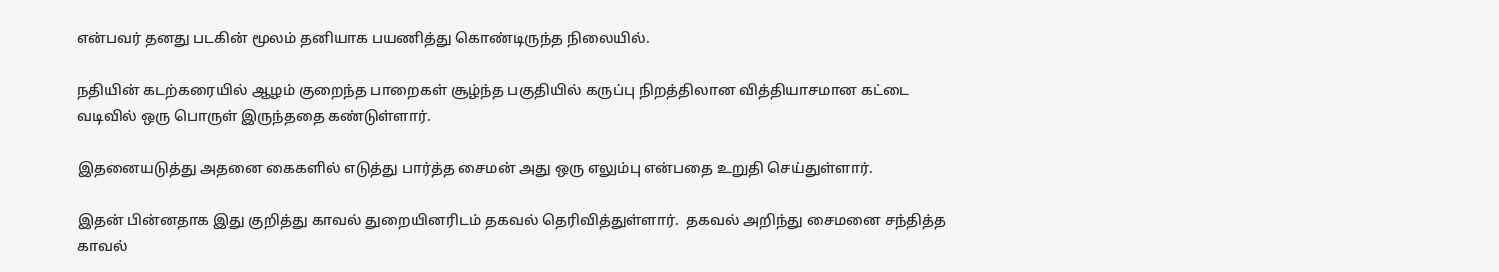என்பவர் தனது படகின் மூலம் தனியாக பயணித்து கொண்டிருந்த நிலையில்.

நதியின் கடற்கரையில் ஆழம் குறைந்த பாறைகள் சூழ்ந்த பகுதியில் கருப்பு நிறத்திலான வித்தியாசமான கட்டை வடிவில் ஒரு பொருள் இருந்ததை கண்டுள்ளார்.

இதனையடுத்து அதனை கைகளில் எடுத்து பார்த்த சைமன் அது ஒரு எலும்பு என்பதை உறுதி செய்துள்ளார்.

இதன் பின்னதாக இது குறித்து காவல் துறையினரிடம் தகவல் தெரிவித்துள்ளார்.  தகவல் அறிந்து சைமனை சந்தித்த காவல்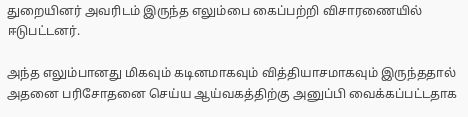துறையினர் அவரிடம் இருந்த எலும்பை கைப்பற்றி விசாரணையில் ஈடுபட்டனர்.

அந்த எலும்பானது மிகவும் கடினமாகவும் வித்தியாசமாகவும் இருந்ததால் அதனை பரிசோதனை செய்ய ஆய்வகத்திற்கு அனுப்பி வைக்கப்பட்டதாக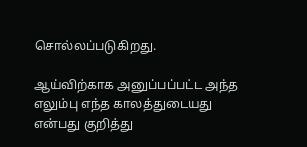சொல்லப்படுகிறது.

ஆய்விற்காக அனுப்பப்பட்ட அந்த எலும்பு எந்த காலத்துடையது என்பது குறித்து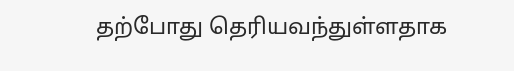தற்போது தெரியவந்துள்ளதாக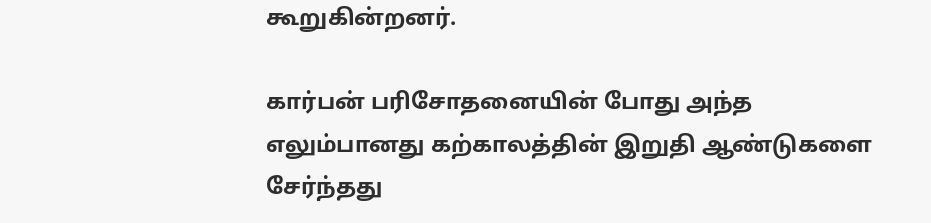கூறுகின்றனர்.

கார்பன் பரிசோதனையின் போது அந்த எலும்பானது கற்காலத்தின் இறுதி ஆண்டுகளை சேர்ந்தது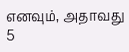எனவும், அதாவது 5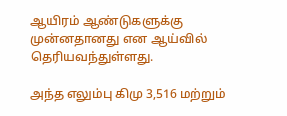ஆயிரம் ஆண்டுகளுக்கு முன்னதானது என ஆய்வில் தெரியவந்துள்ளது.

அந்த எலும்பு கிமு 3,516 மற்றும்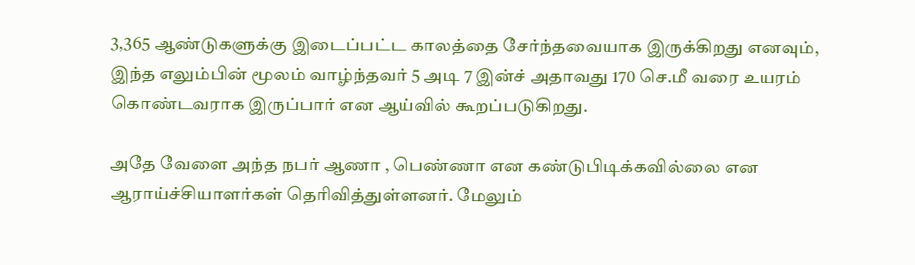3,365 ஆண்டுகளுக்கு இடைப்பட்ட காலத்தை சேர்ந்தவையாக இருக்கிறது எனவும், இந்த எலும்பின் மூலம் வாழ்ந்தவர் 5 அடி 7 இன்ச் அதாவது 170 செ.மீ வரை உயரம் கொண்டவராக இருப்பார் என ஆய்வில் கூறப்படுகிறது.

அதே வேளை அந்த நபர் ஆணா , பெண்ணா என கண்டுபிடிக்கவில்லை என ஆராய்ச்சியாளர்கள் தெரிவித்துள்ளனர். மேலும்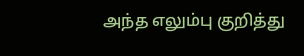அந்த எலும்பு குறித்து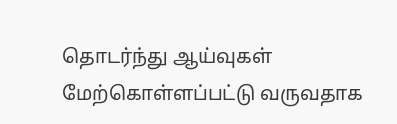தொடர்ந்து ஆய்வுகள் மேற்கொள்ளப்பட்டு வருவதாக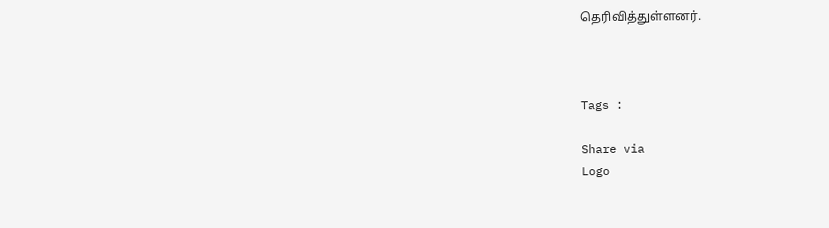தெரிவித்துள்ளனர்.



Tags :

Share via
Logo